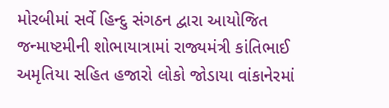મોરબીમાં સર્વે હિન્દુ સંગઠન દ્વારા આયોજિત જન્માષ્ટમીની શોભાયાત્રામાં રાજ્યમંત્રી કાંતિભાઈ અમૃતિયા સહિત હજારો લોકો જોડાયા વાંકાનેરમાં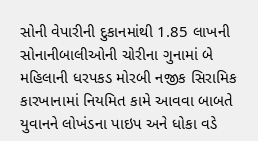સોની વેપારીની દુકાનમાંથી 1.85 લાખની સોનાનીબાલીઓની ચોરીના ગુનામાં બે મહિલાની ધરપકડ મોરબી નજીક સિરામિક કારખાનામાં નિયમિત કામે આવવા બાબતે યુવાનને લોખંડના પાઇપ અને ધોકા વડે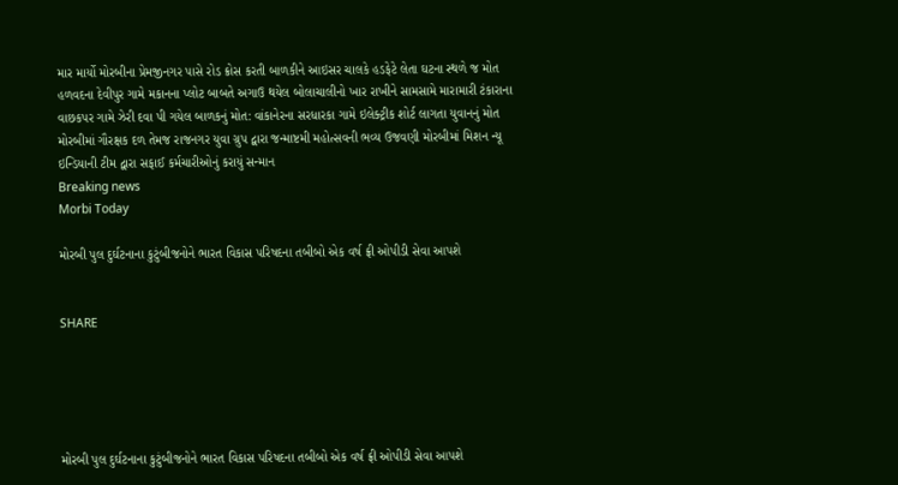માર માર્યો મોરબીના પ્રેમજીનગર પાસે રોડ ક્રોસ કરતી બાળકીને આઇસર ચાલકે હડફેટે લેતા ઘટના સ્થળે જ મોત હળવદના દેવીપુર ગામે મકાનના પ્લોટ બાબતે અગાઉ થયેલ બોલાચાલીનો ખાર રાખીને સામસામે મારામારી ટંકારાના વાછકપર ગામે ઝેરી દવા પી ગયેલ બાળકનું મોત: વાંકાનેરના સરધારકા ગામે ઇલેક્ટ્રીક શોર્ટ લાગતા યુવાનનું મોત મોરબીમાં ગૌરક્ષક દળ તેમજ રાજનગર યુવા ગ્રુપ દ્વારા જન્માષ્ટમી મહોત્સવની ભવ્ય ઉજવણી મોરબીમાં મિશન ન્યૂ ઇન્ડિયાની ટીમ દ્વારા સફાઈ કર્મચારીઓનું કરાયું સન્માન
Breaking news
Morbi Today

મોરબી પુલ દુર્ઘટનાના કુટુંબીજનોને ભારત વિકાસ પરિષદના તબીબો એક વર્ષ ફ્રી ઓપીડી સેવા આપશે


SHARE





મોરબી પુલ દુર્ઘટનાના કુટુંબીજનોને ભારત વિકાસ પરિષદના તબીબો એક વર્ષ ફ્રી ઓપીડી સેવા આપશે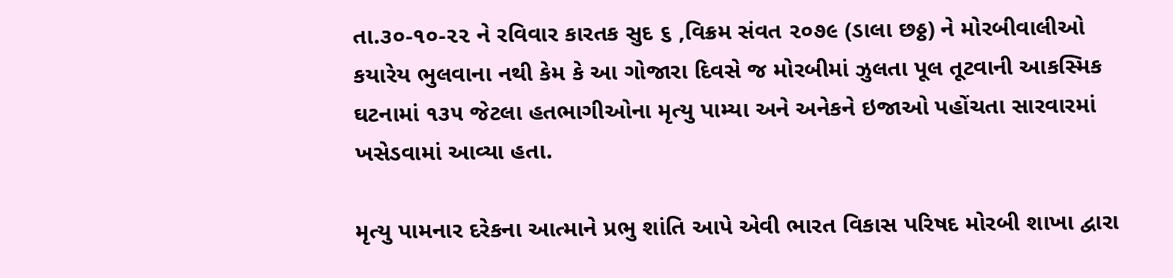તા.૩૦-૧૦-૨૨ ને રવિવાર કારતક સુદ ૬ ,વિક્રમ સંવત ૨૦૭૯ (ડાલા છઠ્ઠ) ને મોરબીવાલીઓ કયારેય ભુલવાના નથી કેમ કે આ ગોજારા દિવસે જ મોરબીમાં ઝુલતા પૂલ તૂટવાની આકસ્મિક ઘટનામાં ૧૩૫ જેટલા હતભાગીઓના મૃત્યુ પામ્યા અને અનેકને ઇજાઓ પહોંચતા સારવારમાં ખસેડવામાં આવ્યા હતા.

મૃત્યુ પામનાર દરેકના આત્માને પ્રભુ શાંતિ આપે એવી ભારત વિકાસ પરિષદ મોરબી શાખા દ્વારા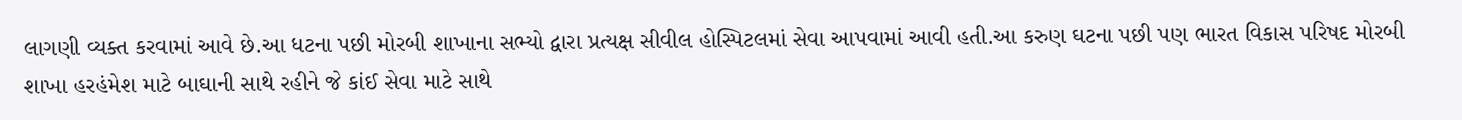લાગણી વ્યક્ત કરવામાં આવે છે.આ ધટના પછી મોરબી શાખાના સભ્યો દ્વારા પ્રત્યક્ષ સીવીલ હોસ્પિટલમાં સેવા આપવામાં આવી હતી.આ કરુણ ઘટના પછી પણ ભારત વિકાસ પરિષદ મોરબી શાખા હરહંમેશ માટે બાઘાની સાથે રહીને જે કાંઈ સેવા માટે સાથે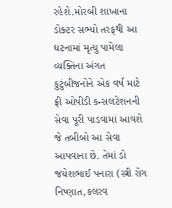રહેશે.મોરબી શાખાના ડોક્ટર સભ્યો તરફથી આ ઘટનામાં મૃત્યુ પામેલા વ્યક્તિના અંગત કુટુંબીજનોને એક વર્ષ માટે ફ્રી ઓપીડી કન્સલટેશનની સેવા પૂરી પાડવામાં આવશે જે તબીબો આ સેવા આપવાના છે. તેમાં ડો જયેશભાઈ પનારા (સ્ત્રી રોગ નિષ્ણાત,કલરવ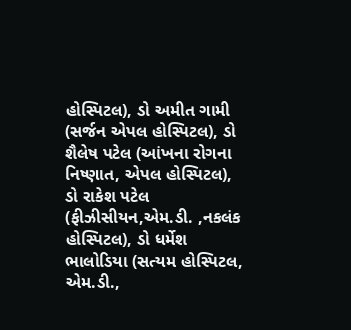હોસ્પિટલ), ડો અમીત ગામી (સર્જન એપલ હોસ્પિટલ), ડો શૈલેષ પટેલ (આંખના રોગના નિષ્ણાત, એપલ હોસ્પિટલ), ડો રાકેશ પટેલ (ફીઝીસીયન,એમ.ડી. ,નકલંક હોસ્પિટલ), ડો ધર્મેશ ભાલોડિયા (સત્યમ હોસ્પિટલ, એમ.ડી.,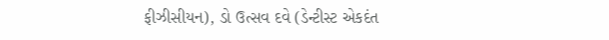ફીઝીસીયન), ડો ઉત્સવ દવે (ડેન્ટીસ્ટ એકદંત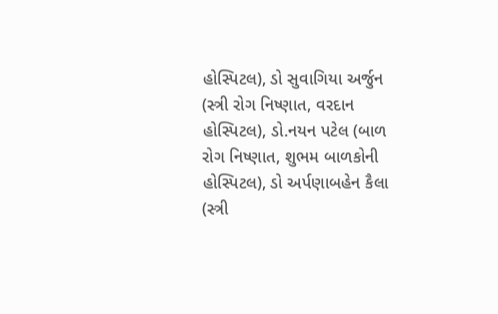હોસ્પિટલ), ડો સુવાગિયા અર્જુન (સ્ત્રી રોગ નિષ્ણાત, વરદાન હોસ્પિટલ), ડો.નયન પટેલ (બાળ રોગ નિષ્ણાત, શુભમ બાળકોની હોસ્પિટલ), ડો અર્પણાબહેન કૈલા (સ્ત્રી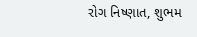રોગ નિષ્ણાત, શુભમ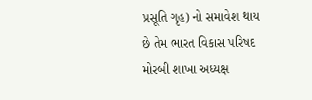પ્રસૂતિ ગૃહ) નો સમાવેશ થાય છે તેમ ભારત વિકાસ પરિષદ મોરબી શાખા અધ્યક્ષ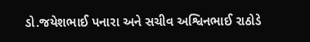ડો.જયેશભાઈ પનારા અને સચીવ અશ્વિનભાઈ રાઠોડે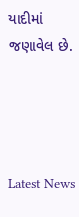યાદીમાં જણાવેલ છે.




Latest News